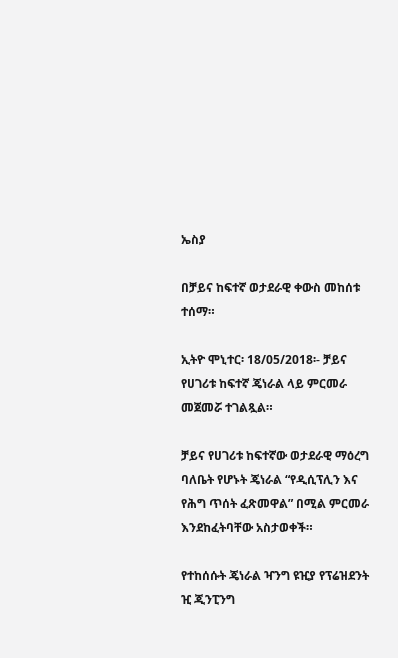ኤስያ

በቻይና ከፍተኛ ወታደራዊ ቀውስ መከሰቱ ተሰማ።

ኢትዮ ሞኒተር፡ 18/05/2018፡- ቻይና የሀገሪቱ ከፍተኛ ጄነራል ላይ ምርመራ መጀመሯ ተገልጿል።

ቻይና የሀገሪቱ ከፍተኛው ወታደራዊ ማዕረግ ባለቤት የሆኑት ጄነራል “የዲሲፕሊን እና የሕግ ጥሰት ፈጽመዋል” በሚል ምርመራ እንደከፈትባቸው አስታወቀች።

የተከሰሱት ጄነራል ዣንግ ዩዢያ የፕሬዝደንት ዢ ጂንፒንግ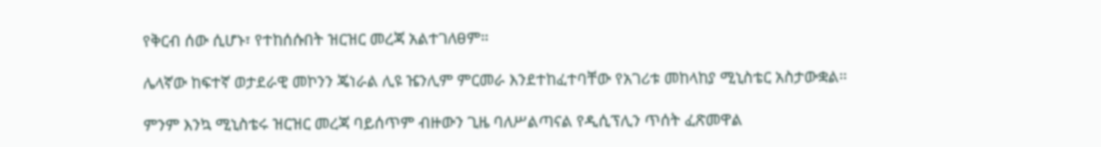የቅርብ ሰው ሲሆኑ፣ የተከሰሱበት ዝርዝር መረጃ አልተገለፀም።

ሌላኛው ከፍተኛ ወታደራዊ መኮንን ጄነራል ሊዩ ዤንሊም ምርመራ እንደተከፈተባቸው የአገሪቱ መከላከያ ሚኒስቴር አስታውቋል።

ምንም እንኳ ሚኒስቴሩ ዝርዝር መረጃ ባይሰጥም ብዙውን ጊዜ ባለሥልጣናል የዲሲፕሊን ጥሰት ፈጽመዋል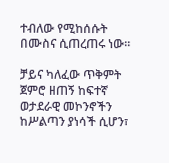ተብለው የሚከሰሱት በሙስና ሲጠረጠሩ ነው።

ቻይና ካለፈው ጥቅምት ጀምሮ ዘጠኝ ከፍተኛ ወታደራዊ መኮንኖችን ከሥልጣን ያነሳች ሲሆን፣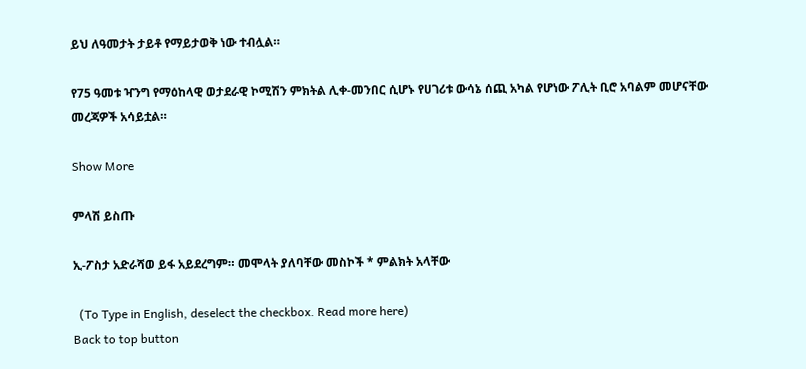ይህ ለዓመታት ታይቶ የማይታወቅ ነው ተብሏል።

የ75 ዓመቱ ዣንግ የማዕከላዊ ወታደራዊ ኮሚሽን ምክትል ሊቀ-መንበር ሲሆኑ የሀገሪቱ ውሳኔ ሰጪ አካል የሆነው ፖሊት ቢሮ አባልም መሆናቸው መረጃዎች አሳይቷል።

Show More

ምላሽ ይስጡ

ኢ-ፖስታ አድራሻወ ይፋ አይደረግም። መሞላት ያለባቸው መስኮች * ምልክት አላቸው

  (To Type in English, deselect the checkbox. Read more here)
Back to top button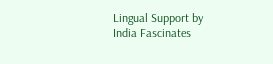Lingual Support by India Fascinates